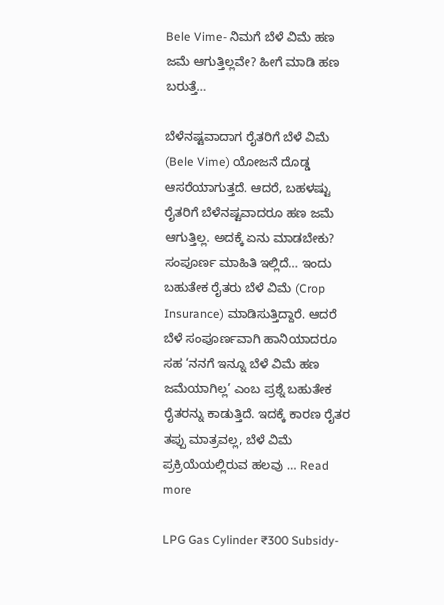Bele Vime- ನಿಮಗೆ ಬೆಳೆ ವಿಮೆ ಹಣ ಜಮೆ ಆಗುತ್ತಿಲ್ಲವೇ? ಹೀಗೆ ಮಾಡಿ ಹಣ ಬರುತ್ತೆ…

ಬೆಳೆನಷ್ಟವಾದಾಗ ರೈತರಿಗೆ ಬೆಳೆ ವಿಮೆ (Bele Vime) ಯೋಜನೆ ದೊಡ್ಡ ಆಸರೆಯಾಗುತ್ತದೆ. ಆದರೆ, ಬಹಳಷ್ಟು ರೈತರಿಗೆ ಬೆಳೆನಷ್ಟವಾದರೂ ಹಣ ಜಮೆ ಆಗುತ್ತಿಲ್ಲ. ಅದಕ್ಕೆ ಏನು ಮಾಡಬೇಕು? ಸಂಪೂರ್ಣ ಮಾಹಿತಿ ಇಲ್ಲಿದೆ… ಇಂದು ಬಹುತೇಕ ರೈತರು ಬೆಳೆ ವಿಮೆ (Crop Insurance) ಮಾಡಿಸುತ್ತಿದ್ದಾರೆ. ಆದರೆ ಬೆಳೆ ಸಂಪೂರ್ಣವಾಗಿ ಹಾನಿಯಾದರೂ ಸಹ ‘ನನಗೆ ಇನ್ನೂ ಬೆಳೆ ವಿಮೆ ಹಣ ಜಮೆಯಾಗಿಲ್ಲ’ ಎಂಬ ಪ್ರಶ್ನೆ ಬಹುತೇಕ ರೈತರನ್ನು ಕಾಡುತ್ತಿದೆ. ಇದಕ್ಕೆ ಕಾರಣ ರೈತರ ತಪ್ಪು ಮಾತ್ರವಲ್ಲ, ಬೆಳೆ ವಿಮೆ ಪ್ರಕ್ರಿಯೆಯಲ್ಲಿರುವ ಹಲವು … Read more

LPG Gas Cylinder ₹300 Subsidy-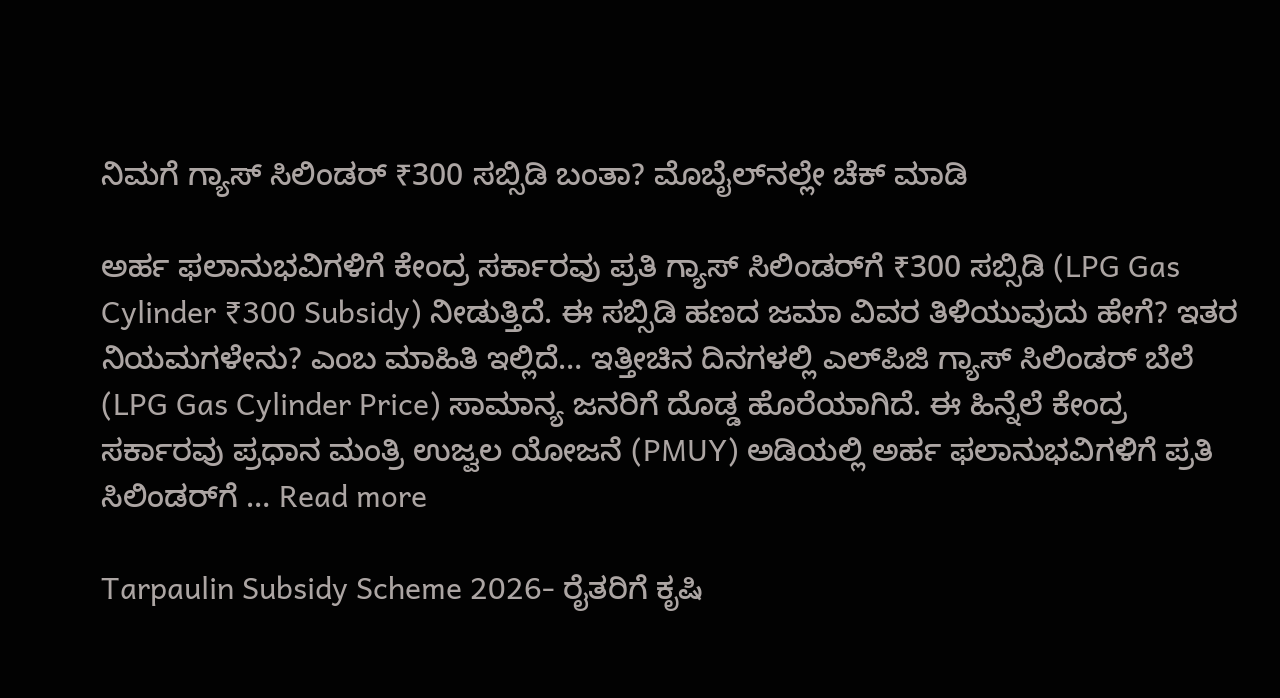ನಿಮಗೆ ಗ್ಯಾಸ್ ಸಿಲಿಂಡರ್ ₹300 ಸಬ್ಸಿಡಿ ಬಂತಾ? ಮೊಬೈಲ್‌ನಲ್ಲೇ ಚೆಕ್ ಮಾಡಿ

ಅರ್ಹ ಫಲಾನುಭವಿಗಳಿಗೆ ಕೇಂದ್ರ ಸರ್ಕಾರವು ಪ್ರತಿ ಗ್ಯಾಸ್ ಸಿಲಿಂಡರ್‌ಗೆ ₹300 ಸಬ್ಸಿಡಿ (LPG Gas Cylinder ₹300 Subsidy) ನೀಡುತ್ತಿದೆ. ಈ ಸಬ್ಸಿಡಿ ಹಣದ ಜಮಾ ವಿವರ ತಿಳಿಯುವುದು ಹೇಗೆ? ಇತರ ನಿಯಮಗಳೇನು? ಎಂಬ ಮಾಹಿತಿ ಇಲ್ಲಿದೆ… ಇತ್ತೀಚಿನ ದಿನಗಳಲ್ಲಿ ಎಲ್‌ಪಿಜಿ ಗ್ಯಾಸ್ ಸಿಲಿಂಡರ್ ಬೆಲೆ (LPG Gas Cylinder Price) ಸಾಮಾನ್ಯ ಜನರಿಗೆ ದೊಡ್ಡ ಹೊರೆಯಾಗಿದೆ. ಈ ಹಿನ್ನೆಲೆ ಕೇಂದ್ರ ಸರ್ಕಾರವು ಪ್ರಧಾನ ಮಂತ್ರಿ ಉಜ್ವಲ ಯೋಜನೆ (PMUY) ಅಡಿಯಲ್ಲಿ ಅರ್ಹ ಫಲಾನುಭವಿಗಳಿಗೆ ಪ್ರತಿ ಸಿಲಿಂಡರ್‌ಗೆ … Read more

Tarpaulin Subsidy Scheme 2026- ರೈತರಿಗೆ ಕೃಷಿ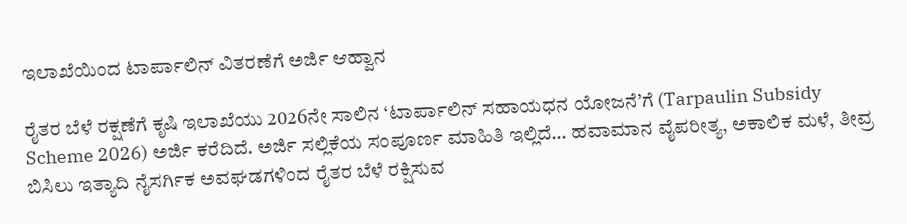ಇಲಾಖೆಯಿಂದ ಟಾರ್ಪಾಲಿನ್ ವಿತರಣೆಗೆ ಅರ್ಜಿ ಆಹ್ವಾನ

ರೈತರ ಬೆಳೆ ರಕ್ಷಣೆಗೆ ಕೃಷಿ ಇಲಾಖೆಯು 2026ನೇ ಸಾಲಿನ ‘ಟಾರ್ಪಾಲಿನ್ ಸಹಾಯಧನ ಯೋಜನೆ’ಗೆ (Tarpaulin Subsidy Scheme 2026) ಅರ್ಜಿ ಕರೆದಿದೆ. ಅರ್ಜಿ ಸಲ್ಲಿಕೆಯ ಸಂಪೂರ್ಣ ಮಾಹಿತಿ ಇಲ್ಲಿದೆ… ಹವಾಮಾನ ವೈಪರೀತ್ಯ, ಅಕಾಲಿಕ ಮಳೆ, ತೀವ್ರ ಬಿಸಿಲು ಇತ್ಯಾದಿ ನೈಸರ್ಗಿಕ ಅವಘಡಗಳಿಂದ ರೈತರ ಬೆಳೆ ರಕ್ಷಿಸುವ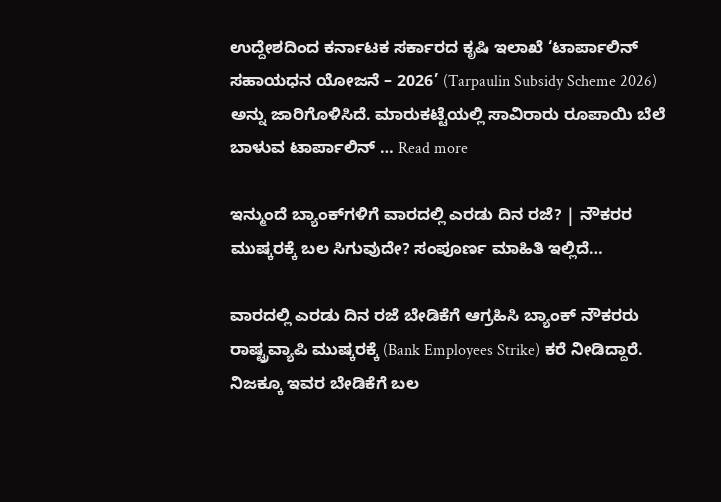ಉದ್ದೇಶದಿಂದ ಕರ್ನಾಟಕ ಸರ್ಕಾರದ ಕೃಷಿ ಇಲಾಖೆ ‘ಟಾರ್ಪಾಲಿನ್ ಸಹಾಯಧನ ಯೋಜನೆ – 2026’ (Tarpaulin Subsidy Scheme 2026) ಅನ್ನು ಜಾರಿಗೊಳಿಸಿದೆ. ಮಾರುಕಟ್ಟೆಯಲ್ಲಿ ಸಾವಿರಾರು ರೂಪಾಯಿ ಬೆಲೆ ಬಾಳುವ ಟಾರ್ಪಾಲಿನ್ … Read more

ಇನ್ಮುಂದೆ ಬ್ಯಾಂಕ್‌ಗಳಿಗೆ ವಾರದಲ್ಲಿ ಎರಡು ದಿನ ರಜೆ? | ನೌಕರರ ಮುಷ್ಕರಕ್ಕೆ ಬಲ ಸಿಗುವುದೇ? ಸಂಪೂರ್ಣ ಮಾಹಿತಿ ಇಲ್ಲಿದೆ…

ವಾರದಲ್ಲಿ ಎರಡು ದಿನ ರಜೆ ಬೇಡಿಕೆಗೆ ಆಗ್ರಹಿಸಿ ಬ್ಯಾಂಕ್ ನೌಕರರು ರಾಷ್ಟ್ರವ್ಯಾಪಿ ಮುಷ್ಕರಕ್ಕೆ (Bank Employees Strike) ಕರೆ ನೀಡಿದ್ದಾರೆ. ನಿಜಕ್ಕೂ ಇವರ ಬೇಡಿಕೆಗೆ ಬಲ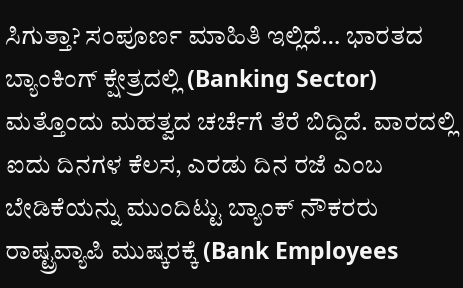ಸಿಗುತ್ತಾ? ಸಂಪೂರ್ಣ ಮಾಹಿತಿ ಇಲ್ಲಿದೆ… ಭಾರತದ ಬ್ಯಾಂಕಿಂಗ್ ಕ್ಷೇತ್ರದಲ್ಲಿ (Banking Sector) ಮತ್ತೊಂದು ಮಹತ್ವದ ಚರ್ಚೆಗೆ ತೆರೆ ಬಿದ್ದಿದೆ. ವಾರದಲ್ಲಿ ಐದು ದಿನಗಳ ಕೆಲಸ, ಎರಡು ದಿನ ರಜೆ ಎಂಬ ಬೇಡಿಕೆಯನ್ನು ಮುಂದಿಟ್ಟು ಬ್ಯಾಂಕ್ ನೌಕರರು ರಾಷ್ಟ್ರವ್ಯಾಪಿ ಮುಷ್ಕರಕ್ಕೆ (Bank Employees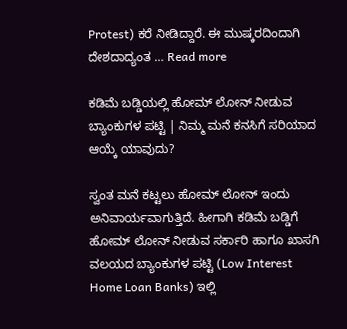Protest) ಕರೆ ನೀಡಿದ್ದಾರೆ. ಈ ಮುಷ್ಕರದಿಂದಾಗಿ ದೇಶದಾದ್ಯಂತ … Read more

ಕಡಿಮೆ ಬಡ್ಡಿಯಲ್ಲಿ ಹೋಮ್ ಲೋನ್ ನೀಡುವ ಬ್ಯಾಂಕುಗಳ ಪಟ್ಟಿ | ನಿಮ್ಮ ಮನೆ ಕನಸಿಗೆ ಸರಿಯಾದ ಆಯ್ಕೆ ಯಾವುದು?

ಸ್ವಂತ ಮನೆ ಕಟ್ಟಲು ಹೋಮ್ ಲೋನ್ ಇಂದು ಅನಿವಾರ್ಯವಾಗುತ್ತಿದೆ. ಹೀಗಾಗಿ ಕಡಿಮೆ ಬಡ್ಡಿಗೆ ಹೋಮ್ ಲೋನ್ ನೀಡುವ ಸರ್ಕಾರಿ ಹಾಗೂ ಖಾಸಗಿ ವಲಯದ ಬ್ಯಾಂಕುಗಳ ಪಟ್ಟಿ (Low Interest Home Loan Banks) ಇಲ್ಲಿ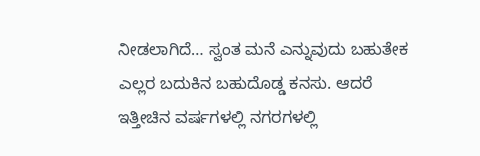ನೀಡಲಾಗಿದೆ… ಸ್ವಂತ ಮನೆ ಎನ್ನುವುದು ಬಹುತೇಕ ಎಲ್ಲರ ಬದುಕಿನ ಬಹುದೊಡ್ಡ ಕನಸು. ಆದರೆ ಇತ್ತೀಚಿನ ವರ್ಷಗಳಲ್ಲಿ ನಗರಗಳಲ್ಲಿ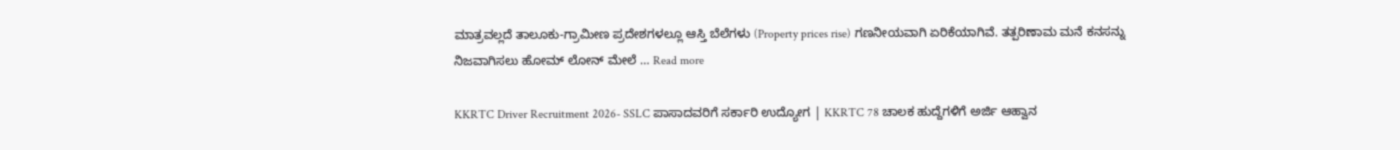ಮಾತ್ರವಲ್ಲದೆ ತಾಲೂಕು-ಗ್ರಾಮೀಣ ಪ್ರದೇಶಗಳಲ್ಲೂ ಆಸ್ತಿ ಬೆಲೆಗಳು (Property prices rise) ಗಣನೀಯವಾಗಿ ಏರಿಕೆಯಾಗಿವೆ. ತತ್ಪರಿಣಾಮ ಮನೆ ಕನಸನ್ನು ನಿಜವಾಗಿಸಲು ಹೋಮ್ ಲೋನ್ ಮೇಲೆ … Read more

KKRTC Driver Recruitment 2026- SSLC ಪಾಸಾದವರಿಗೆ ಸರ್ಕಾರಿ ಉದ್ಯೋಗ | KKRTC 78 ಚಾಲಕ ಹುದ್ದೆಗಳಿಗೆ ಅರ್ಜಿ ಆಹ್ವಾನ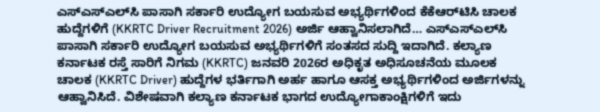ಎಸ್‌ಎಸ್‌ಎಲ್‌ಸಿ ಪಾಸಾಗಿ ಸರ್ಕಾರಿ ಉದ್ಯೋಗ ಬಯಸುವ ಅಭ್ಯರ್ಥಿಗಳಿಂದ ಕೆಕೆಆರ್‌ಟಿಸಿ ಚಾಲಕ ಹುದ್ದೆಗಳಿಗೆ (KKRTC Driver Recruitment 2026) ಅರ್ಜಿ ಆಹ್ವಾನಿಸಲಾಗಿದೆ… ಎಸ್‌ಎಸ್‌ಎಲ್‌ಸಿ ಪಾಸಾಗಿ ಸರ್ಕಾರಿ ಉದ್ಯೋಗ ಬಯಸುವ ಅಭ್ಯರ್ಥಿಗಳಿಗೆ ಸಂತಸದ ಸುದ್ದಿ ಇದಾಗಿದೆ. ಕಲ್ಯಾಣ ಕರ್ನಾಟಕ ರಸ್ತೆ ಸಾರಿಗೆ ನಿಗಮ (KKRTC) ಜನವರಿ 2026ರ ಅಧಿಕೃತ ಅಧಿಸೂಚನೆಯ ಮೂಲಕ ಚಾಲಕ (KKRTC Driver) ಹುದ್ದೆಗಳ ಭರ್ತಿಗಾಗಿ ಅರ್ಹ ಹಾಗೂ ಆಸಕ್ತ ಅಭ್ಯರ್ಥಿಗಳಿಂದ ಅರ್ಜಿಗಳನ್ನು ಆಹ್ವಾನಿಸಿದೆ. ವಿಶೇಷವಾಗಿ ಕಲ್ಯಾಣ ಕರ್ನಾಟಕ ಭಾಗದ ಉದ್ಯೋಗಾಕಾಂಕ್ಷಿಗಳಿಗೆ ಇದು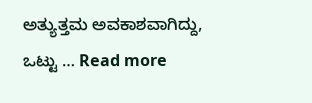ಅತ್ಯುತ್ತಮ ಅವಕಾಶವಾಗಿದ್ದು, ಒಟ್ಟು … Read more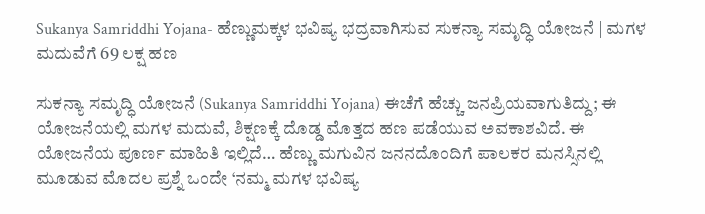Sukanya Samriddhi Yojana- ಹೆಣ್ಣುಮಕ್ಕಳ ಭವಿಷ್ಯ ಭದ್ರವಾಗಿಸುವ ಸುಕನ್ಯಾ ಸಮೃದ್ಧಿ ಯೋಜನೆ | ಮಗಳ ಮದುವೆಗೆ 69 ಲಕ್ಷ ಹಣ

ಸುಕನ್ಯಾ ಸಮೃದ್ಧಿ ಯೋಜನೆ (Sukanya Samriddhi Yojana) ಈಚೆಗೆ ಹೆಚ್ಚು ಜನಪ್ರಿಯವಾಗುತಿದ್ದು; ಈ ಯೋಜನೆಯಲ್ಲಿ ಮಗಳ ಮದುವೆ, ಶಿಕ್ಷಣಕ್ಕೆ ದೊಡ್ಡ ಮೊತ್ತದ ಹಣ ಪಡೆಯುವ ಅವಕಾಶವಿದೆ. ಈ ಯೋಜನೆಯ ಪೂರ್ಣ ಮಾಹಿತಿ ಇಲ್ಲಿದೆ… ಹೆಣ್ಣು ಮಗುವಿನ ಜನನದೊಂದಿಗೆ ಪಾಲಕರ ಮನಸ್ಸಿನಲ್ಲಿ ಮೂಡುವ ಮೊದಲ ಪ್ರಶ್ನೆ ಒಂದೇ ‘ನಮ್ಮ ಮಗಳ ಭವಿಷ್ಯ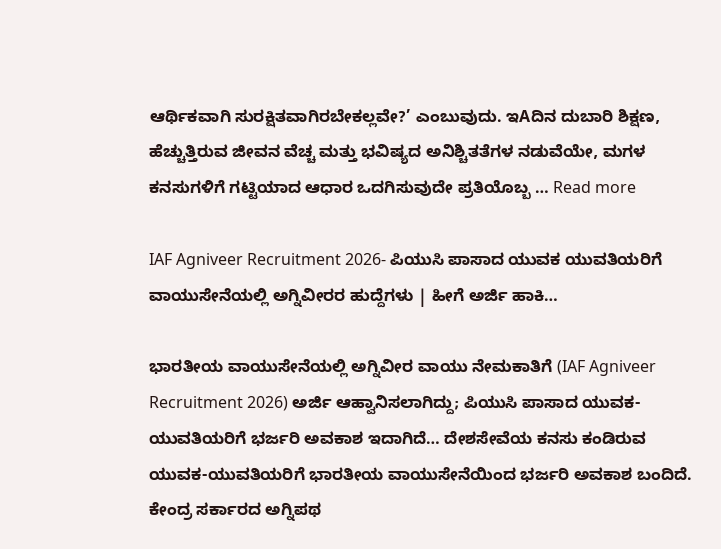ಆರ್ಥಿಕವಾಗಿ ಸುರಕ್ಷಿತವಾಗಿರಬೇಕಲ್ಲವೇ?’ ಎಂಬುವುದು. ಇAದಿನ ದುಬಾರಿ ಶಿಕ್ಷಣ, ಹೆಚ್ಚುತ್ತಿರುವ ಜೀವನ ವೆಚ್ಚ ಮತ್ತು ಭವಿಷ್ಯದ ಅನಿಶ್ಚಿತತೆಗಳ ನಡುವೆಯೇ, ಮಗಳ ಕನಸುಗಳಿಗೆ ಗಟ್ಟಿಯಾದ ಆಧಾರ ಒದಗಿಸುವುದೇ ಪ್ರತಿಯೊಬ್ಬ … Read more

IAF Agniveer Recruitment 2026- ಪಿಯುಸಿ ಪಾಸಾದ ಯುವಕ ಯುವತಿಯರಿಗೆ ವಾಯುಸೇನೆಯಲ್ಲಿ ಅಗ್ನಿವೀರರ ಹುದ್ದೆಗಳು | ಹೀಗೆ ಅರ್ಜಿ ಹಾಕಿ…

ಭಾರತೀಯ ವಾಯುಸೇನೆಯಲ್ಲಿ ಅಗ್ನಿವೀರ ವಾಯು ನೇಮಕಾತಿಗೆ (IAF Agniveer Recruitment 2026) ಅರ್ಜಿ ಆಹ್ವಾನಿಸಲಾಗಿದ್ದು; ಪಿಯುಸಿ ಪಾಸಾದ ಯುವಕ-ಯುವತಿಯರಿಗೆ ಭರ್ಜರಿ ಅವಕಾಶ ಇದಾಗಿದೆ… ದೇಶಸೇವೆಯ ಕನಸು ಕಂಡಿರುವ ಯುವಕ-ಯುವತಿಯರಿಗೆ ಭಾರತೀಯ ವಾಯುಸೇನೆಯಿಂದ ಭರ್ಜರಿ ಅವಕಾಶ ಬಂದಿದೆ. ಕೇಂದ್ರ ಸರ್ಕಾರದ ಅಗ್ನಿಪಥ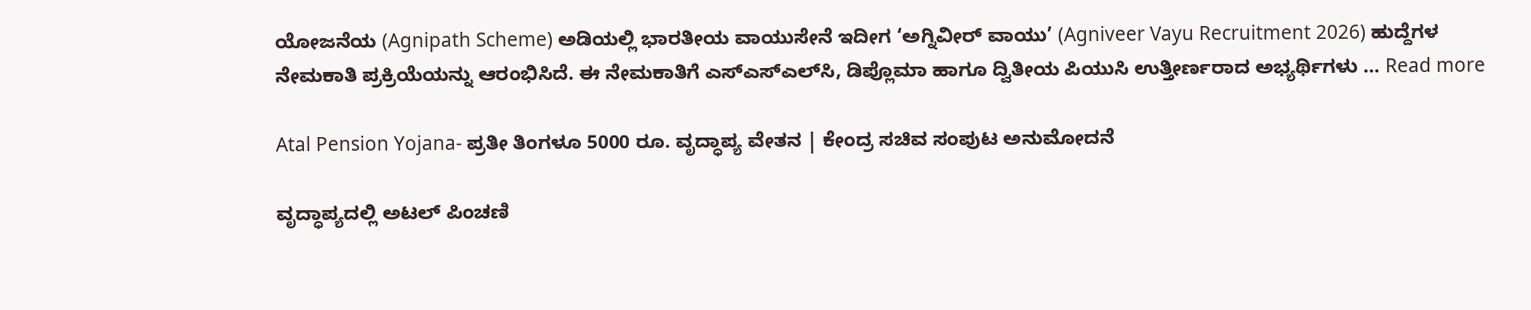ಯೋಜನೆಯ (Agnipath Scheme) ಅಡಿಯಲ್ಲಿ ಭಾರತೀಯ ವಾಯುಸೇನೆ ಇದೀಗ ‘ಅಗ್ನಿವೀರ್ ವಾಯು’ (Agniveer Vayu Recruitment 2026) ಹುದ್ದೆಗಳ ನೇಮಕಾತಿ ಪ್ರಕ್ರಿಯೆಯನ್ನು ಆರಂಭಿಸಿದೆ. ಈ ನೇಮಕಾತಿಗೆ ಎಸ್‌ಎಸ್‌ಎಲ್‌ಸಿ, ಡಿಪ್ಲೊಮಾ ಹಾಗೂ ದ್ವಿತೀಯ ಪಿಯುಸಿ ಉತ್ತೀರ್ಣರಾದ ಅಭ್ಯರ್ಥಿಗಳು … Read more

Atal Pension Yojana- ಪ್ರತೀ ತಿಂಗಳೂ 5000 ರೂ. ವೃದ್ಧಾಪ್ಯ ವೇತನ | ಕೇಂದ್ರ ಸಚಿವ ಸಂಪುಟ ಅನುಮೋದನೆ

ವೃದ್ಧಾಪ್ಯದಲ್ಲಿ ಅಟಲ್ ಪಿಂಚಣಿ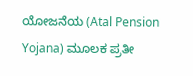ಯೋಜನೆಯ (Atal Pension Yojana) ಮೂಲಕ ಪ್ರತೀ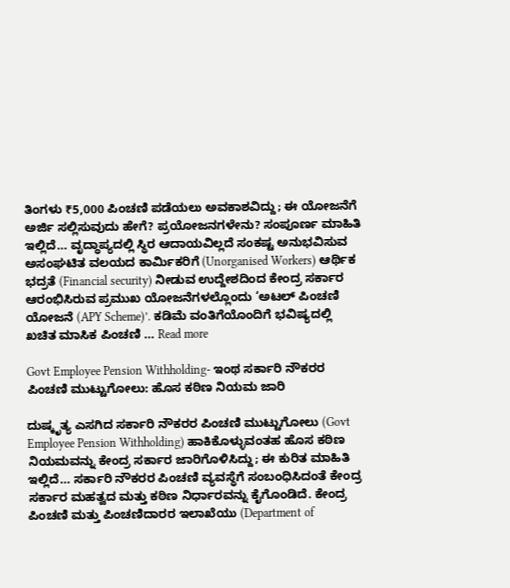ತಿಂಗಳು ₹5,000 ಪಿಂಚಣಿ ಪಡೆಯಲು ಅವಕಾಶವಿದ್ದು; ಈ ಯೋಜನೆಗೆ ಅರ್ಜಿ ಸಲ್ಲಿಸುವುದು ಹೇಗೆ? ಪ್ರಯೋಜನಗಳೇನು? ಸಂಪೂರ್ಣ ಮಾಹಿತಿ ಇಲ್ಲಿದೆ… ವೃದ್ಧಾಪ್ಯದಲ್ಲಿ ಸ್ಥಿರ ಆದಾಯವಿಲ್ಲದೆ ಸಂಕಷ್ಟ ಅನುಭವಿಸುವ ಅಸಂಘಟಿತ ವಲಯದ ಕಾರ್ಮಿಕರಿಗೆ (Unorganised Workers) ಆರ್ಥಿಕ ಭದ್ರತೆ (Financial security) ನೀಡುವ ಉದ್ದೇಶದಿಂದ ಕೇಂದ್ರ ಸರ್ಕಾರ ಆರಂಭಿಸಿರುವ ಪ್ರಮುಖ ಯೋಜನೆಗಳಲ್ಲೊಂದು ‘ಅಟಲ್ ಪಿಂಚಣಿ ಯೋಜನೆ (APY Scheme)’. ಕಡಿಮೆ ವಂತಿಗೆಯೊಂದಿಗೆ ಭವಿಷ್ಯದಲ್ಲಿ ಖಚಿತ ಮಾಸಿಕ ಪಿಂಚಣಿ … Read more

Govt Employee Pension Withholding- ಇಂಥ ಸರ್ಕಾರಿ ನೌಕರರ ಪಿಂಚಣಿ ಮುಟ್ಟುಗೋಲು: ಹೊಸ ಕಠಿಣ ನಿಯಮ ಜಾರಿ

ದುಷ್ಕೃತ್ಯ ಎಸಗಿದ ಸರ್ಕಾರಿ ನೌಕರರ ಪಿಂಚಣಿ ಮುಟ್ಟುಗೋಲು (Govt Employee Pension Withholding) ಹಾಕಿಕೊಳ್ಳುವಂತಹ ಹೊಸ ಕಠಿಣ ನಿಯಮವನ್ನು ಕೇಂದ್ರ ಸರ್ಕಾರ ಜಾರಿಗೊಳಿಸಿದ್ದು; ಈ ಕುರಿತ ಮಾಹಿತಿ ಇಲ್ಲಿದೆ… ಸರ್ಕಾರಿ ನೌಕರರ ಪಿಂಚಣಿ ವ್ಯವಸ್ಥೆಗೆ ಸಂಬಂಧಿಸಿದಂತೆ ಕೇಂದ್ರ ಸರ್ಕಾರ ಮಹತ್ವದ ಮತ್ತು ಕಠಿಣ ನಿರ್ಧಾರವನ್ನು ಕೈಗೊಂಡಿದೆ. ಕೇಂದ್ರ ಪಿಂಚಣಿ ಮತ್ತು ಪಿಂಚಣಿದಾರರ ಇಲಾಖೆಯು (Department of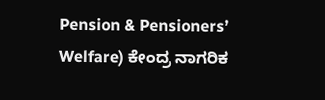Pension & Pensioners’ Welfare) ಕೇಂದ್ರ ನಾಗರಿಕ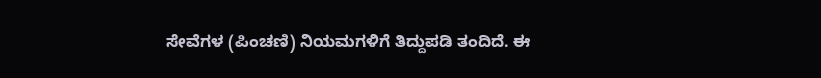ಸೇವೆಗಳ (ಪಿಂಚಣಿ) ನಿಯಮಗಳಿಗೆ ತಿದ್ದುಪಡಿ ತಂದಿದೆ. ಈ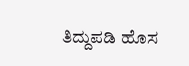ತಿದ್ದುಪಡಿ ಹೊಸ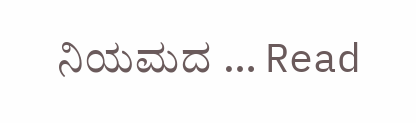ನಿಯಮದ … Read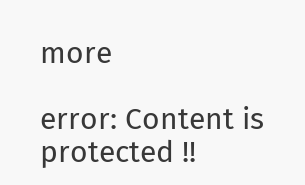more

error: Content is protected !!